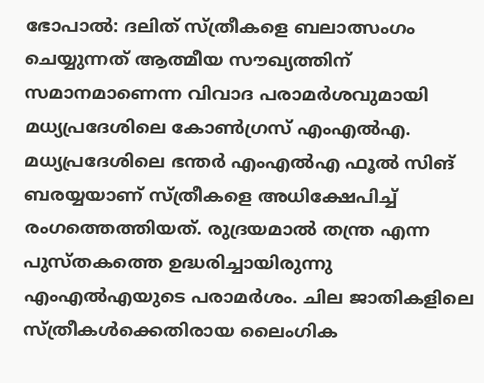ഭോപാല്‍: ദലിത് സ്ത്രീകളെ ബലാത്സംഗം ചെയ്യുന്നത് ആത്മീയ സൗഖ്യത്തിന് സമാനമാണെന്ന വിവാദ പരാമര്‍ശവുമായി മധ്യപ്രദേശിലെ കോണ്‍ഗ്രസ് എംഎല്‍എ. മധ്യപ്രദേശിലെ ഭന്തര്‍ എംഎല്‍എ ഫൂല്‍ സിങ് ബരയ്യയാണ് സ്ത്രീകളെ അധിക്ഷേപിച്ച് രംഗത്തെത്തിയത്. രുദ്രയമാല്‍ തന്ത്ര എന്ന പുസ്തകത്തെ ഉദ്ധരിച്ചായിരുന്നു എംഎല്‍എയുടെ പരാമര്‍ശം. ചില ജാതികളിലെ സ്ത്രീകള്‍ക്കെതിരായ ലൈംഗിക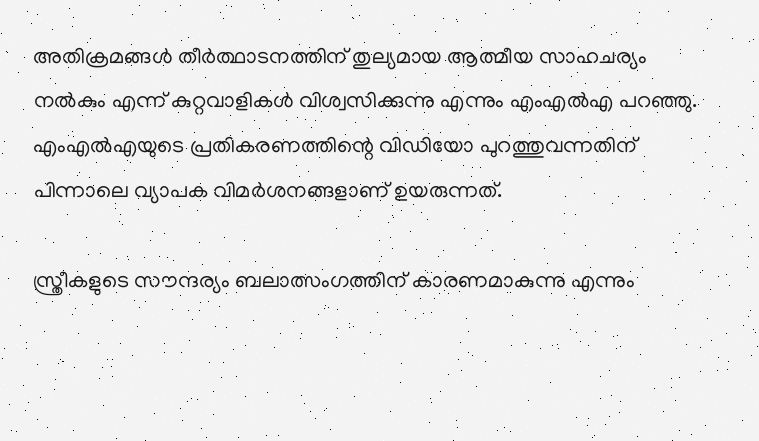അതിക്രമങ്ങള്‍ തീര്‍ത്ഥാടനത്തിന് തുല്യമായ ആത്മീയ സാഹചര്യം നല്‍കും എന്ന് കുറ്റവാളികള്‍ വിശ്വസിക്കുന്നു എന്നും എംഎല്‍എ പറഞ്ഞു. എംഎല്‍എയുടെ പ്രതികരണത്തിന്റെ വിഡിയോ പുറത്തുവന്നതിന് പിന്നാലെ വ്യാപക വിമര്‍ശനങ്ങളാണ് ഉയരുന്നത്.

സ്ത്രീകളുടെ സൗന്ദര്യം ബലാത്സംഗത്തിന് കാരണമാകുന്നു എന്നും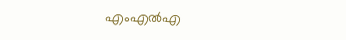എംഎല്‍എ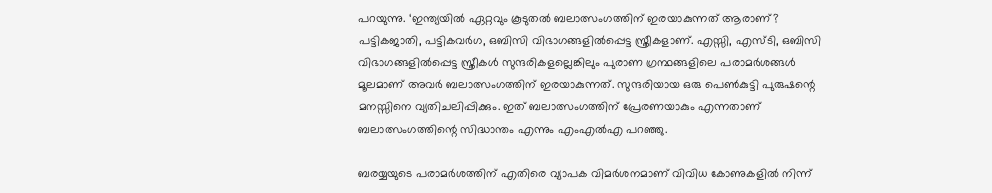പറയുന്നു. ‘ഇന്ത്യയില്‍ ഏറ്റവും കൂടുതല്‍ ബലാത്സംഗത്തിന് ഇരയാകുന്നത് ആരാണ്? പട്ടികജാതി, പട്ടികവര്‍ഗ, ഒബിസി വിഭാഗങ്ങളില്‍പ്പെട്ട സ്ത്രീകളാണ്. എസ്സി, എസ്ടി, ഒബിസി വിഭാഗങ്ങളില്‍പ്പെട്ട സ്ത്രീകള്‍ സുന്ദരികളല്ലെങ്കിലും പുരാണ ഗ്രന്ഥങ്ങളിലെ പരാമര്‍ശങ്ങള്‍ മൂലമാണ് അവര്‍ ബലാത്സംഗത്തിന് ഇരയാകുന്നത്. സുന്ദരിയായ ഒരു പെണ്‍കുട്ടി പുരുഷന്റെ മനസ്സിനെ വ്യതിചലിപ്പിക്കും. ഇത് ബലാത്സംഗത്തിന് പ്രേരണയാകും എന്നതാണ് ബലാത്സംഗത്തിന്റെ സിദ്ധാന്തം എന്നും എംഎല്‍എ പറഞ്ഞു.

ബരയ്യയുടെ പരാമര്‍ശത്തിന് എതിരെ വ്യാപക വിമര്‍ശനമാണ് വിവിധ കോണുകളില്‍ നിന്ന്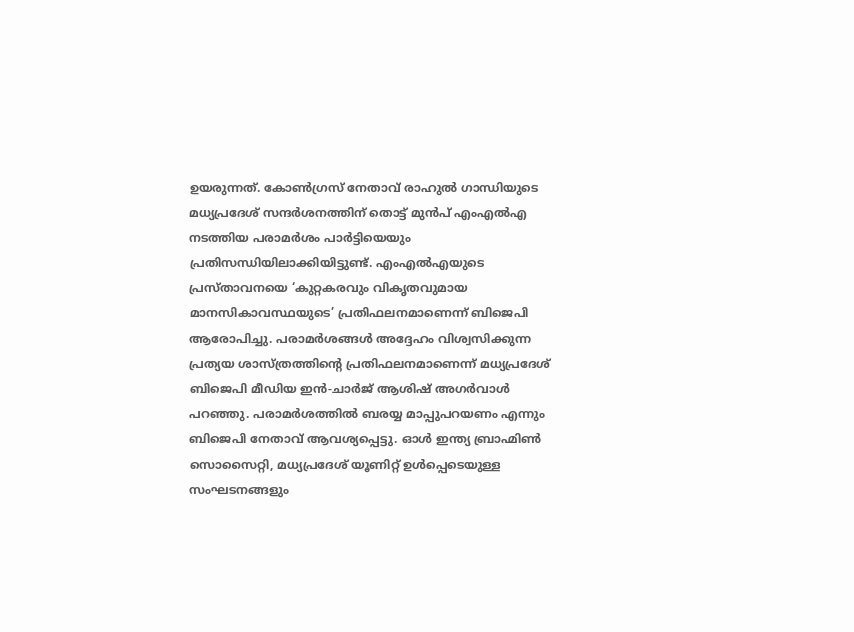ഉയരുന്നത്. കോണ്‍ഗ്രസ് നേതാവ് രാഹുല്‍ ഗാന്ധിയുടെ മധ്യപ്രദേശ് സന്ദര്‍ശനത്തിന് തൊട്ട് മുന്‍പ് എംഎല്‍എ നടത്തിയ പരാമര്‍ശം പാര്‍ട്ടിയെയും പ്രതിസന്ധിയിലാക്കിയിട്ടുണ്ട്. എംഎല്‍എയുടെ പ്രസ്താവനയെ ‘കുറ്റകരവും വികൃതവുമായ മാനസികാവസ്ഥയുടെ’ പ്രതിഫലനമാണെന്ന് ബിജെപി ആരോപിച്ചു. പരാമര്‍ശങ്ങള്‍ അദ്ദേഹം വിശ്വസിക്കുന്ന പ്രത്യയ ശാസ്ത്രത്തിന്റെ പ്രതിഫലനമാണെന്ന് മധ്യപ്രദേശ് ബിജെപി മീഡിയ ഇന്‍-ചാര്‍ജ് ആശിഷ് അഗര്‍വാള്‍ പറഞ്ഞു. പരാമര്‍ശത്തില്‍ ബരയ്യ മാപ്പുപറയണം എന്നും ബിജെപി നേതാവ് ആവശ്യപ്പെട്ടു. ഓള്‍ ഇന്ത്യ ബ്രാഹ്മിണ്‍ സൊസൈറ്റി, മധ്യപ്രദേശ് യൂണിറ്റ് ഉള്‍പ്പെടെയുള്ള സംഘടനങ്ങളും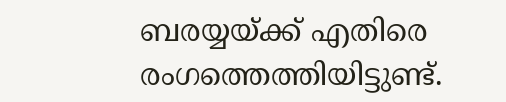ബരയ്യയ്ക്ക് എതിരെ രംഗത്തെത്തിയിട്ടുണ്ട്.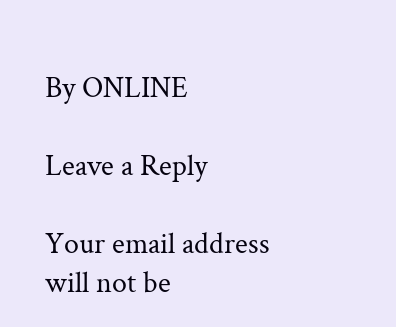By ONLINE

Leave a Reply

Your email address will not be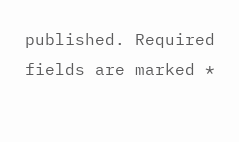published. Required fields are marked *